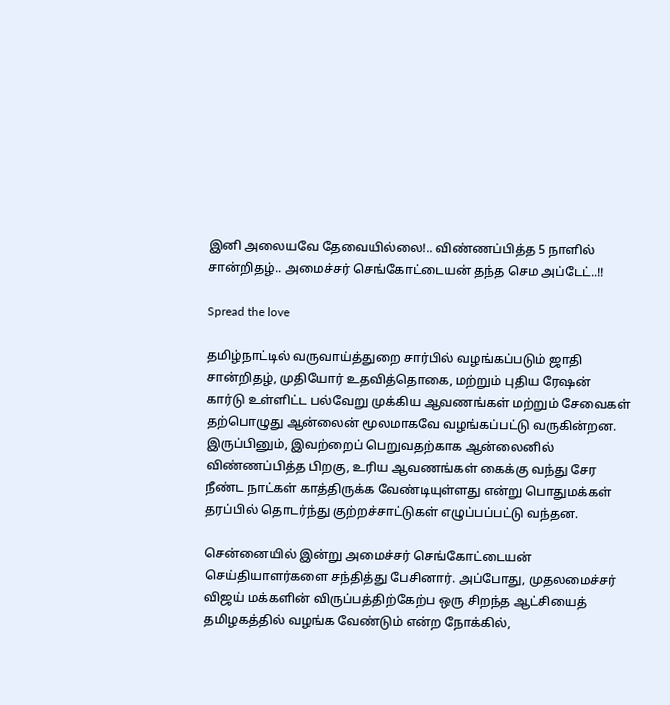இனி அலையவே தேவையில்லை!.. விண்ணப்பித்த 5 நாளில் சான்றிதழ்.. அமைச்சர் செங்கோட்டையன் தந்த செம அப்டேட்..!!

Spread the love

தமிழ்நாட்டில் வருவாய்த்துறை சார்பில் வழங்கப்படும் ஜாதி சான்றிதழ், முதியோர் உதவித்தொகை, மற்றும் புதிய ரேஷன் கார்டு உள்ளிட்ட பல்வேறு முக்கிய ஆவணங்கள் மற்றும் சேவைகள் தற்பொழுது ஆன்லைன் மூலமாகவே வழங்கப்பட்டு வருகின்றன. இருப்பினும், இவற்றைப் பெறுவதற்காக ஆன்லைனில் விண்ணப்பித்த பிறகு, உரிய ஆவணங்கள் கைக்கு வந்து சேர நீண்ட நாட்கள் காத்திருக்க வேண்டியுள்ளது என்று பொதுமக்கள் தரப்பில் தொடர்ந்து குற்றச்சாட்டுகள் எழுப்பப்பட்டு வந்தன.

சென்னையில் இன்று அமைச்சர் செங்கோட்டையன் செய்தியாளர்களை சந்தித்து பேசினார். அப்போது, முதலமைச்சர் விஜய் மக்களின் விருப்பத்திற்கேற்ப ஒரு சிறந்த ஆட்சியைத் தமிழகத்தில் வழங்க வேண்டும் என்ற நோக்கில்,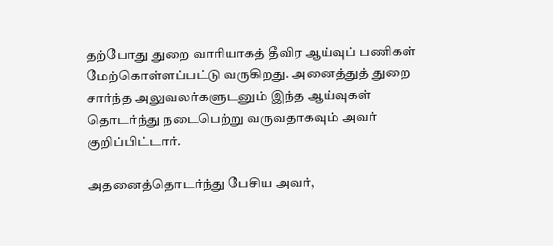தற்போது துறை வாரியாகத் தீவிர ஆய்வுப் பணிகள் மேற்கொள்ளப்பட்டு வருகிறது. அனைத்துத் துறை சார்ந்த அலுவலர்களுடனும் இந்த ஆய்வுகள் தொடர்ந்து நடைபெற்று வருவதாகவும் அவர் குறிப்பிட்டார்.

அதனைத்தொடர்ந்து பேசிய அவர்,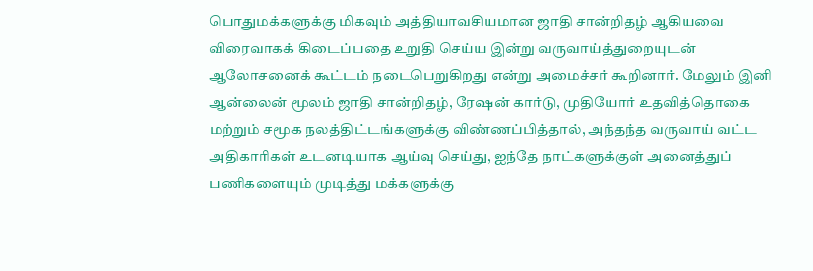பொதுமக்களுக்கு மிகவும் அத்தியாவசியமான ஜாதி சான்றிதழ் ஆகியவை விரைவாகக் கிடைப்பதை உறுதி செய்ய இன்று வருவாய்த்துறையுடன் ஆலோசனைக் கூட்டம் நடைபெறுகிறது என்று அமைச்சர் கூறினார். மேலும் இனி ஆன்லைன் மூலம் ஜாதி சான்றிதழ், ரேஷன் கார்டு, முதியோர் உதவித்தொகை மற்றும் சமூக நலத்திட்டங்களுக்கு விண்ணப்பித்தால், அந்தந்த வருவாய் வட்ட அதிகாரிகள் உடனடியாக ஆய்வு செய்து, ஐந்தே நாட்களுக்குள் அனைத்துப் பணிகளையும் முடித்து மக்களுக்கு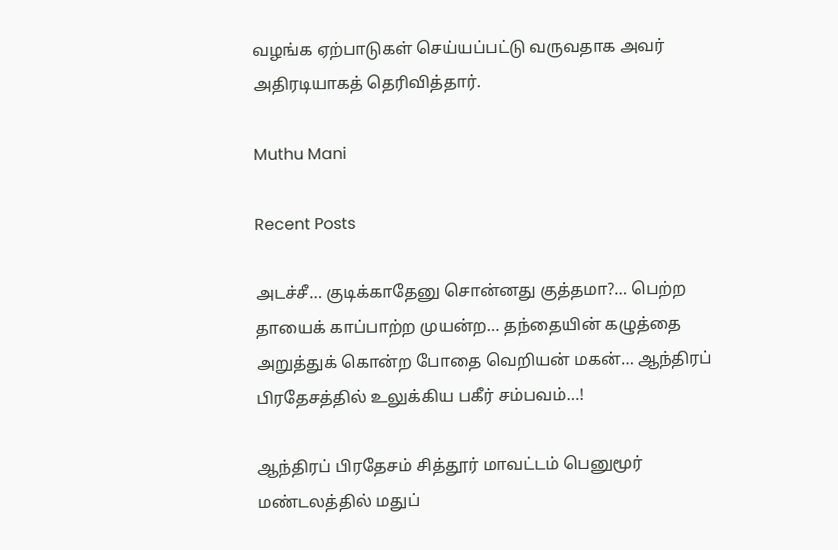வழங்க ஏற்பாடுகள் செய்யப்பட்டு வருவதாக அவர் அதிரடியாகத் தெரிவித்தார்.

Muthu Mani

Recent Posts

அடச்சீ… குடிக்காதேனு சொன்னது குத்தமா?… பெற்ற தாயைக் காப்பாற்ற முயன்ற… தந்தையின் கழுத்தை அறுத்துக் கொன்ற போதை வெறியன் மகன்… ஆந்திரப் பிரதேசத்தில் உலுக்கிய பகீர் சம்பவம்…!

ஆந்திரப் பிரதேசம் சித்தூர் மாவட்டம் பெனுமூர் மண்டலத்தில் மதுப்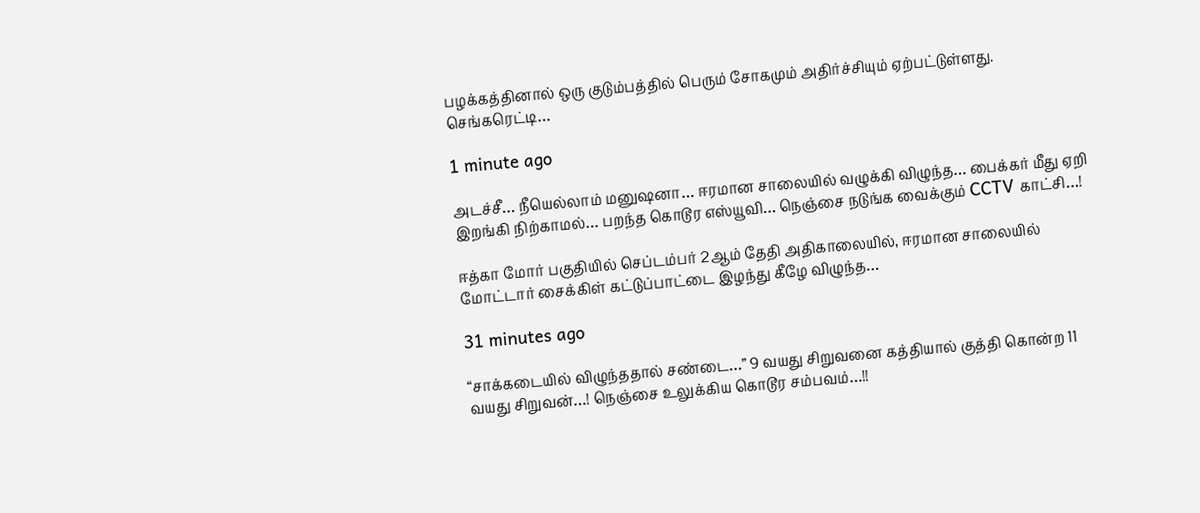பழக்கத்தினால் ஒரு குடும்பத்தில் பெரும் சோகமும் அதிர்ச்சியும் ஏற்பட்டுள்ளது. செங்கரெட்டி…

1 minute ago

அடச்சீ… நீயெல்லாம் மனுஷனா… ஈரமான சாலையில் வழுக்கி விழுந்த… பைக்கர் மீது ஏறி இறங்கி நிற்காமல்… பறந்த கொடூர எஸ்யூவி… நெஞ்சை நடுங்க வைக்கும் CCTV காட்சி…!

ஈத்கா மோர் பகுதியில் செப்டம்பர் 2ஆம் தேதி அதிகாலையில், ஈரமான சாலையில் மோட்டார் சைக்கிள் கட்டுப்பாட்டை இழந்து கீழே விழுந்த…

31 minutes ago

“சாக்கடையில் விழுந்ததால் சண்டை…” 9 வயது சிறுவனை கத்தியால் குத்தி கொன்ற 11 வயது சிறுவன்…! நெஞ்சை உலுக்கிய கொடூர சம்பவம்…!!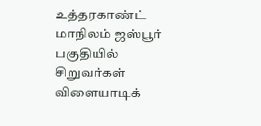உத்தரகாண்ட் மாநிலம் ஜஸ்பூர் பகுதியில் சிறுவர்கள் விளையாடிக்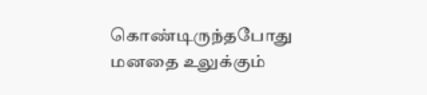கொண்டிருந்தபோது மனதை உலுக்கும்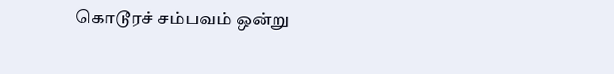கொடூரச் சம்பவம் ஒன்று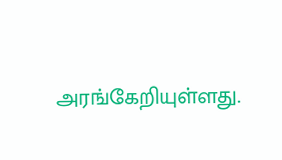அரங்கேறியுள்ளது.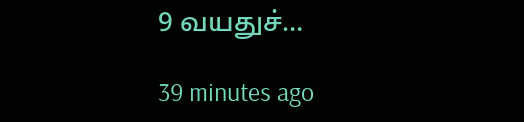9 வயதுச்…

39 minutes ago